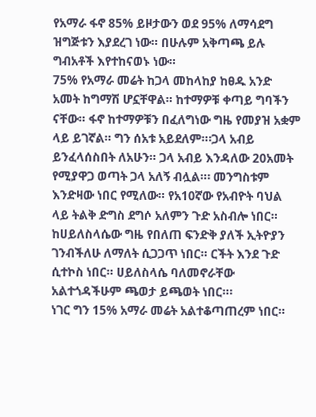የአማራ ፋኖ 85% ይዞታውን ወደ 95% ለማሳደግ ዝግጅቱን እያደረገ ነው። በሁሉም አቅጣጫ ይሉ ግብአቶች እየተከናወኑ ነው።
75% የአማራ መሬት ከጋላ መከላከያ ከፀዱ አንድ አመት ከግማሽ ሆኗቸዋል። ከተማዎቹ ቀጣይ ግባችን ናቸው። ፋኖ ከተማዎቹን በፈለግነው ግዜ የመያዝ አቋም ላይ ይገኛል። ግን ሰአቱ አይደለም።፡ጋላ አብይ ይንፈላሰስበት ለአሁን። ጋላ አብይ እንዳለው 20አመት የሚያዋጋ ወጣት ጋላ አለኝ ብሏል።፡ መንግስቱም እንድዛው ነበር የሚለው። የአ10ኛው የአብዮት ባህል ላይ ትልቅ ድግስ ደግሶ አለምን ጉድ አስብሎ ነበር። ከሀይለስላሴው ግዜ የበለጠ ፍንድቅ ያለች ኢትዮያን ገንብችለሁ ለማለት ሲጋጋጥ ነበር። ርችት እንደ ጉድ ሲተኮስ ነበር። ሀይለስላሴ ባለመኖራቸው አልተጎዳችሁም ጫወታ ይጫወት ነበር።፡
ነገር ግን 15% አማራ መሬት አልተቆጣጠረም ነበር።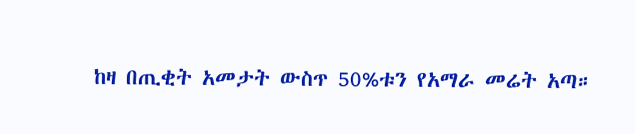ከዛ በጢቂት አመታት ውስጥ 50%ቱን የአማራ መሬት አጣ።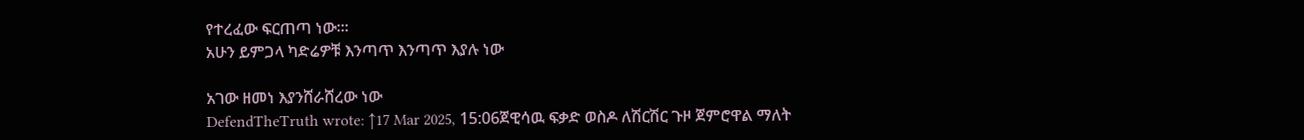የተረፈው ፍርጠጣ ነው።፡
አሁን ይምጋላ ካድሬዎቹ እንጣጥ እንጣጥ እያሉ ነው

አገው ዘመነ እያንሸራሸረው ነው
DefendTheTruth wrote: ↑17 Mar 2025, 15:06ጀዊሳዉ ፍቃድ ወስዶ ለሽርሽር ጉዞ ጀምሮዋል ማለት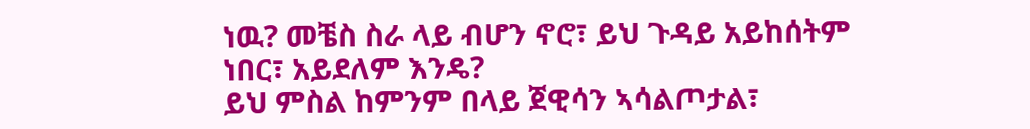ነዉ? መቼስ ስራ ላይ ብሆን ኖሮ፣ ይህ ጉዳይ አይከሰትም ነበር፣ አይደለም እንዴ?
ይህ ምስል ከምንም በላይ ጀዊሳን ኣሳልጦታል፣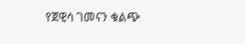የጀዊሳ ገመናን ቁልጭ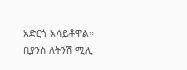አድርጎ አሳይቶዋል። ቢያንስ ለትንሽ ሚሊ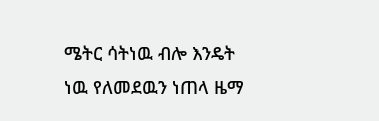ሜትር ሳትነዉ ብሎ እንዴት ነዉ የለመደዉን ነጠላ ዜማ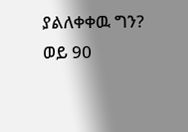ያልለቀቀዉ ግን?
ወይ 90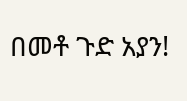በመቶ ጉድ አያን!